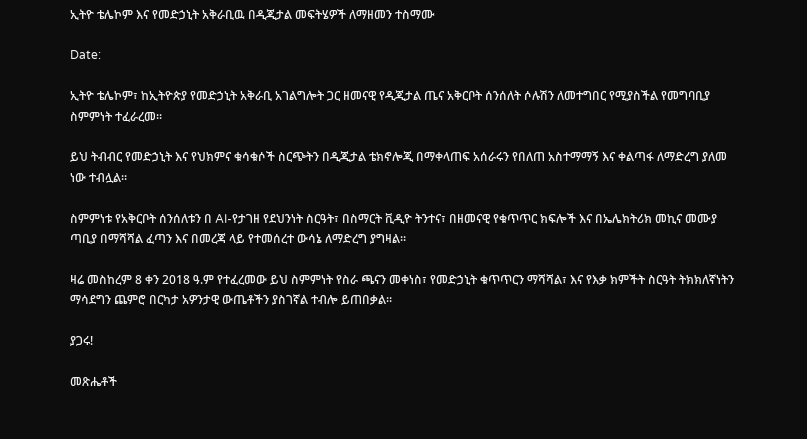ኢትዮ ቴሌኮም እና የመድኃኒት አቅራቢዉ በዲጂታል መፍትሄዎች ለማዘመን ተስማሙ

Date:

ኢትዮ ቴሌኮም፣ ከኢትዮጵያ የመድኃኒት አቅራቢ አገልግሎት ጋር ዘመናዊ የዲጂታል ጤና አቅርቦት ሰንሰለት ሶሉሽን ለመተግበር የሚያስችል የመግባቢያ ስምምነት ተፈራረመ።

ይህ ትብብር የመድኃኒት እና የህክምና ቁሳቁሶች ስርጭትን በዲጂታል ቴክኖሎጂ በማቀላጠፍ አሰራሩን የበለጠ አስተማማኝ እና ቀልጣፋ ለማድረግ ያለመ ነው ተብሏል።

ስምምነቱ የአቅርቦት ሰንሰለቱን በ AI-የታገዘ የደህንነት ስርዓት፣ በስማርት ቪዲዮ ትንተና፣ በዘመናዊ የቁጥጥር ክፍሎች እና በኤሌክትሪክ መኪና መሙያ ጣቢያ በማሻሻል ፈጣን እና በመረጃ ላይ የተመሰረተ ውሳኔ ለማድረግ ያግዛል።

ዛሬ መስከረም 8 ቀን 2018 ዓ.ም የተፈረመው ይህ ስምምነት የስራ ጫናን መቀነስ፣ የመድኃኒት ቁጥጥርን ማሻሻል፣ እና የእቃ ክምችት ስርዓት ትክክለኛነትን ማሳደግን ጨምሮ በርካታ አዎንታዊ ውጤቶችን ያስገኛል ተብሎ ይጠበቃል።

ያጋሩ!

መጽሔቶች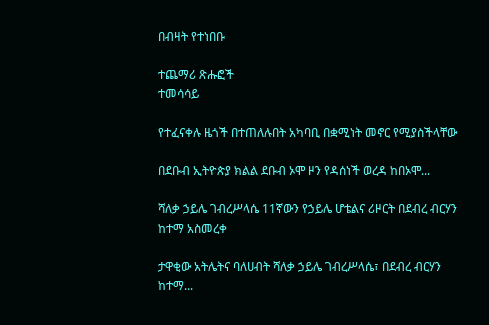በብዛት የተነበቡ

ተጨማሪ ጽሑፎች
ተመሳሳይ

የተፈናቀሉ ዜጎች በተጠለሉበት አካባቢ በቋሚነት መኖር የሚያስችላቸው

በደቡብ ኢትዮጵያ ክልል ደቡብ ኦሞ ዞን የዳሰነች ወረዳ ከበኦሞ...

ሻለቃ ኃይሌ ገብረሥላሴ 11ኛውን የኃይሌ ሆቴልና ሪዞርት በደብረ ብርሃን ከተማ አስመረቀ

ታዋቂው አትሌትና ባለሀብት ሻለቃ ኃይሌ ገብረሥላሴ፣ በደብረ ብርሃን ከተማ...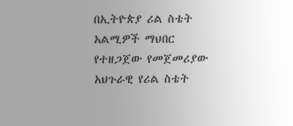በኢትዮጵያ ሪል ስቴት አልሚዎች ማህበር የተዘጋጀው የመጀመሪያው አህጉራዊ የሪል ስቴት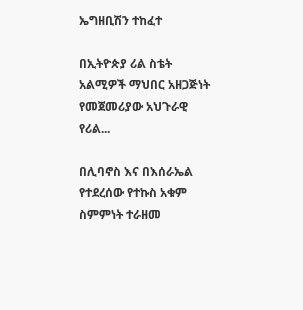ኤግዘቢሽን ተከፈተ

በኢትዮጵያ ሪል ስቴት አልሚዎች ማህበር አዘጋጅነት የመጀመሪያው አህጉራዊ የሪል...

በሊባኖስ እና በእሰራኤል የተደረሰው የተኩስ አቁም ስምምነት ተራዘመ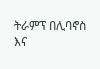ትራምፕ በሊባኖስ እና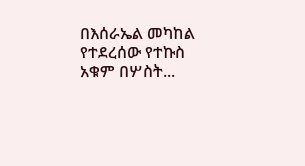በእሰራኤል መካከል የተደረሰው የተኩስ አቁም በሦስት...